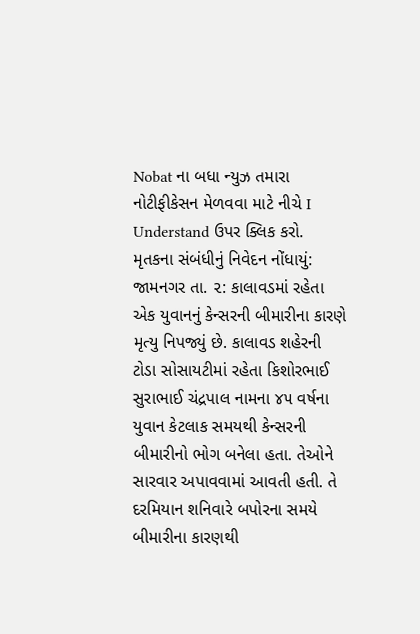Nobat ના બધા ન્યુઝ તમારા નોટીફીકેસન મેળવવા માટે નીચે I Understand ઉપર ક્લિક કરો.
મૃતકના સંબંધીનું નિવેદન નોંધાયું:
જામનગર તા. ૨: કાલાવડમાં રહેતા એક યુવાનનું કેન્સરની બીમારીના કારણે મૃત્યુ નિપજ્યું છે. કાલાવડ શહેરની ટોડા સોસાયટીમાં રહેતા કિશોરભાઈ સુરાભાઈ ચંદ્રપાલ નામના ૪૫ વર્ષના યુવાન કેટલાક સમયથી કેન્સરની બીમારીનો ભોગ બનેલા હતા. તેઓને સારવાર અપાવવામાં આવતી હતી. તે દરમિયાન શનિવારે બપોરના સમયે બીમારીના કારણથી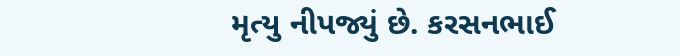મૃત્યુ નીપજ્યું છે. કરસનભાઈ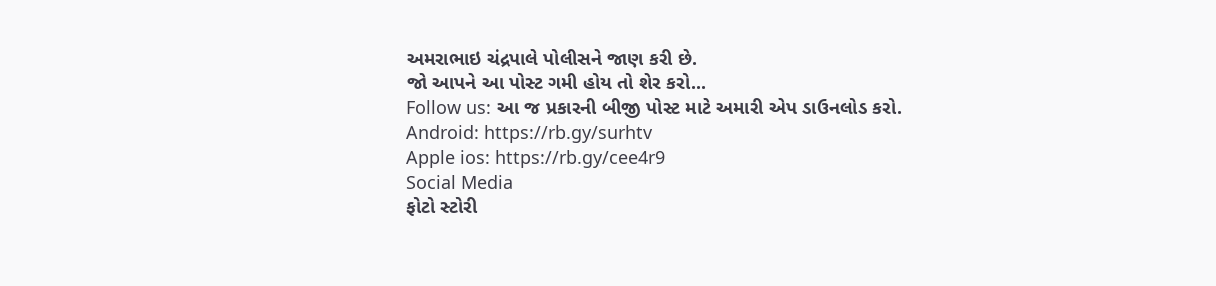અમરાભાઇ ચંદ્રપાલે પોલીસને જાણ કરી છે.
જો આપને આ પોસ્ટ ગમી હોય તો શેર કરો...
Follow us: આ જ પ્રકારની બીજી પોસ્ટ માટે અમારી એપ ડાઉનલોડ કરો.
Android: https://rb.gy/surhtv
Apple ios: https://rb.gy/cee4r9
Social Media
ફોટો સ્ટોરી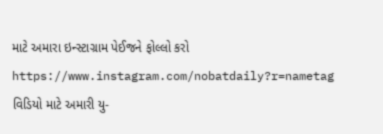માટે અમારા ઇન્સ્ટાગ્રામ પેઈજને ફોલ્લો કરો
https://www.instagram.com/nobatdaily?r=nametag
વિડિયો માટે અમારી યુ-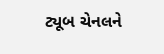ટ્યૂબ ચેનલને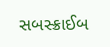સબસ્ક્રાઈબ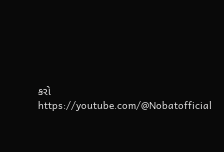કરો
https://youtube.com/@Nobatofficial